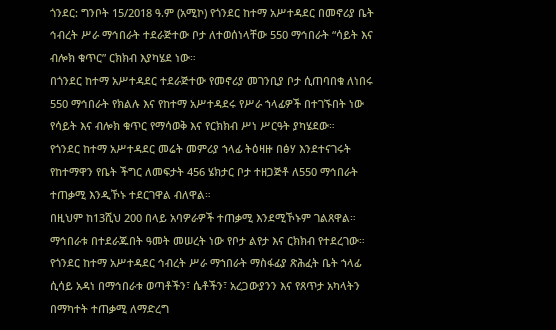ጎንደር: ግንቦት 15/2018 ዓ.ም (አሚኮ) የጎንደር ከተማ አሥተዳደር በመኖሪያ ቤት ኅብረት ሥራ ማኅበራት ተደራጅተው ቦታ ለተወሰነላቸው 550 ማኅበራት “ሳይት እና ብሎክ ቁጥር” ርክክብ እያካሄደ ነው።
በጎንደር ከተማ አሥተዳደር ተደራጅተው የመኖሪያ መገንቢያ ቦታ ሲጠባበቁ ለነበሩ 550 ማኅበራት የክልሉ እና የከተማ አሥተዳደሩ የሥራ ኀላፊዎች በተገኙበት ነው የሳይት እና ብሎክ ቁጥር የማሳወቅ እና የርክክብ ሥነ ሥርዓት ያካሄደው።
የጎንደር ከተማ አሥተዳደር መሬት መምሪያ ኀላፊ ትዕዛዙ በፅሃ እንደተናገሩት የከተማዋን የቤት ችግር ለመፍታት 456 ሄክታር ቦታ ተዘጋጅቶ ለ550 ማኅበራት ተጠቃሚ እንዲኾኑ ተደርገዋል ብለዋል።
በዚህም ከ13ሺህ 200 በላይ አባዎራዎች ተጠቃሚ እንደሚኾኑም ገልጸዋል።
ማኅበራቱ በተደራጁበት ዓመት መሠረት ነው የቦታ ልየታ እና ርክክብ የተደረገው።
የጎንደር ከተማ አሥተዳደር ኅብረት ሥራ ማኀበራት ማስፋፊያ ጽሕፈት ቤት ኀላፊ ሲሳይ አዳነ በማኅበራቱ ወጣቶችን፣ ሴቶችን፣ አረጋውያንን እና የጸጥታ አካላትን በማካተት ተጠቃሚ ለማድረግ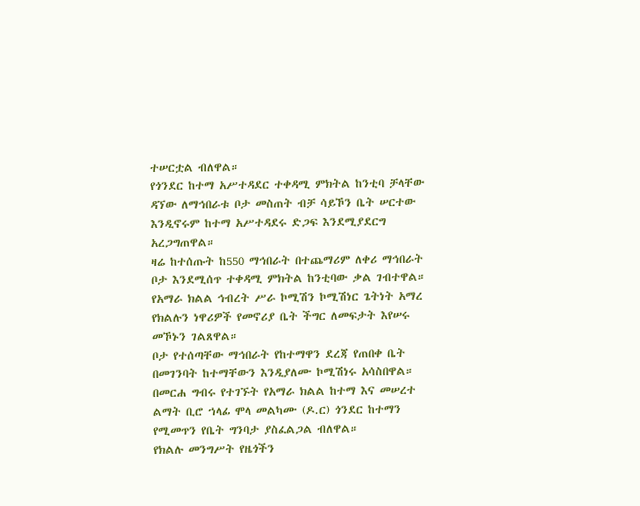ተሠርቷል ብለዋል።
የጎንደር ከተማ አሥተዳደር ተቀዳሚ ምክትል ከንቲባ ቻላቸው ዳኘው ለማኅበራቱ ቦታ መስጠት ብቻ ሳይኾን ቤት ሠርተው እንዲኖሩም ከተማ አሥተዳደሩ ድጋፍ እንደሚያደርግ አረጋግጠዋል።
ዛሬ ከተሰጡት ከ550 ማኅበራት በተጨማሪም ለቀሪ ማኅበራት ቦታ እንደሚሰጥ ተቀዳሚ ምክትል ከንቲባው ቃል ገብተዋል።
የአማራ ክልል ኅብረት ሥራ ኮሚሽን ኮሚሽነር ጌትነት አማረ የክልሉን ነዋሪዎች የመኖሪያ ቤት ችግር ለመፍታት እየሠሩ መኾኑን ገልጸዋል።
ቦታ የተሰጣቸው ማኅበራት የከተማዋን ደረጃ የጠበቀ ቤት በመገንባት ከተማቸውን እንዲያለሙ ኮሚሽነሩ አሳስበዋል።
በመርሐ ግብሩ የተገኙት የአማራ ክልል ከተማ እና መሠረተ ልማት ቢሮ ኀላፊ ሞላ መልካሙ (ዶ.ር) ጎንደር ከተማን የሚመጥን የቤት ግንባታ ያስፈልጋል ብለዋል።
የክልሉ መንግሥት የዜጎችን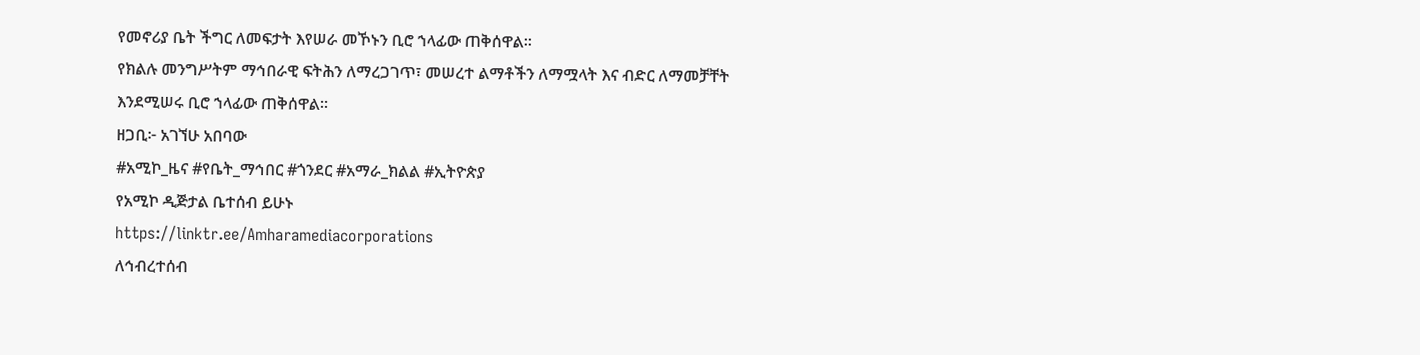የመኖሪያ ቤት ችግር ለመፍታት እየሠራ መኾኑን ቢሮ ኀላፊው ጠቅሰዋል።
የክልሉ መንግሥትም ማኅበራዊ ፍትሕን ለማረጋገጥ፣ መሠረተ ልማቶችን ለማሟላት እና ብድር ለማመቻቸት እንደሚሠሩ ቢሮ ኀላፊው ጠቅሰዋል።
ዘጋቢ፦ አገኘሁ አበባው
#አሚኮ_ዜና #የቤት_ማኅበር #ጎንደር #አማራ_ክልል #ኢትዮጵያ
የአሚኮ ዲጅታል ቤተሰብ ይሁኑ
https://linktr.ee/Amharamediacorporations
ለኅብረተሰብ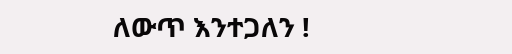ለውጥ እንተጋለን !